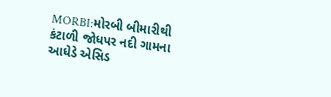MORBI:મોરબી બીમારીથી કંટાળી જોધપર નદી ગામના આધેડે એસિડ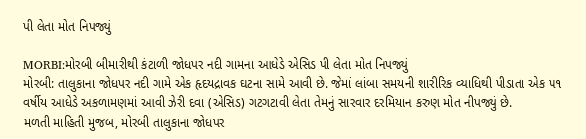પી લેતા મોત નિપજ્યું

MORBI:મોરબી બીમારીથી કંટાળી જોધપર નદી ગામના આધેડે એસિડ પી લેતા મોત નિપજ્યું
મોરબી: તાલુકાના જોધપર નદી ગામે એક હૃદયદ્રાવક ઘટના સામે આવી છે. જેમાં લાંબા સમયની શારીરિક વ્યાધિથી પીડાતા એક ૫૧ વર્ષીય આધેડે અકળામણમાં આવી ઝેરી દવા (એસિડ) ગટગટાવી લેતા તેમનું સારવાર દરમિયાન કરુણ મોત નીપજ્યું છે.
મળતી માહિતી મુજબ, મોરબી તાલુકાના જોધપર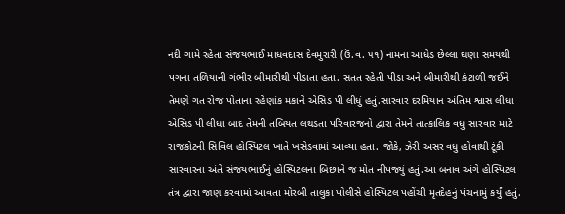નદી ગામે રહેતા સંજયભાઈ માધવદાસ દેવમુરારી (ઉં.વ. ૫૧) નામના આધેડ છેલ્લા ઘણા સમયથી પગના તળિયાની ગંભીર બીમારીથી પીડાતા હતા. સતત રહેતી પીડા અને બીમારીથી કંટાળી જઈને તેમણે ગત રોજ પોતાના રહેણાંક મકાને એસિડ પી લીધું હતું.સારવાર દરમિયાન અંતિમ શ્વાસ લીધા એસિડ પી લીધા બાદ તેમની તબિયત લથડતા પરિવારજનો દ્વારા તેમને તાત્કાલિક વધુ સારવાર માટે રાજકોટની સિવિલ હોસ્પિટલ ખાતે ખસેડવામાં આવ્યા હતા. જોકે, ઝેરી અસર વધુ હોવાથી ટૂંકી સારવારના અંતે સંજયભાઈનું હોસ્પિટલના બિછાને જ મોત નીપજ્યું હતું.આ બનાવ અંગે હોસ્પિટલ તંત્ર દ્વારા જાણ કરવામાં આવતા મોરબી તાલુકા પોલીસે હોસ્પિટલ પહોંચી મૃતદેહનું પંચનામું કર્યું હતું.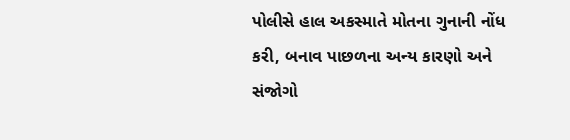પોલીસે હાલ અકસ્માતે મોતના ગુનાની નોંધ કરી, બનાવ પાછળના અન્ય કારણો અને સંજોગો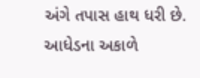અંગે તપાસ હાથ ધરી છે. આધેડના અકાળે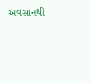અવસાનથી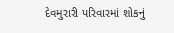દેવમુરારી પરિવારમાં શોકનું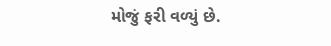મોજું ફરી વળ્યું છે.